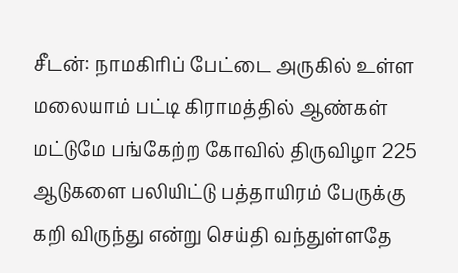சீடன்: நாமகிரிப் பேட்டை அருகில் உள்ள மலையாம் பட்டி கிராமத்தில் ஆண்கள் மட்டுமே பங்கேற்ற கோவில் திருவிழா 225 ஆடுகளை பலியிட்டு பத்தாயிரம் பேருக்கு கறி விருந்து என்று செய்தி வந்துள்ளதே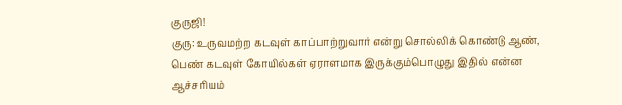குருஜி!
குரு: உருவமற்ற கடவுள் காப்பாற்றுவார் என்று சொல்லிக் கொண்டு ஆண், பெண் கடவுள் கோயில்கள் ஏராளமாக இருக்கும்பொழுது இதில் என்ன ஆச்சரியம்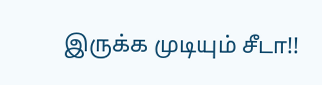இருக்க முடியும் சீடா!!